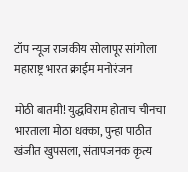टॉप न्यूज राजकीय सोलापूर सांगोला महाराष्ट्र भारत क्राईम मनोरंजन

मोठी बातमी! युद्धविराम होताच चीनचा भारताला मोठा धक्का, पुन्हा पाठीत खंजीत खुपसला, संतापजनक कृत्य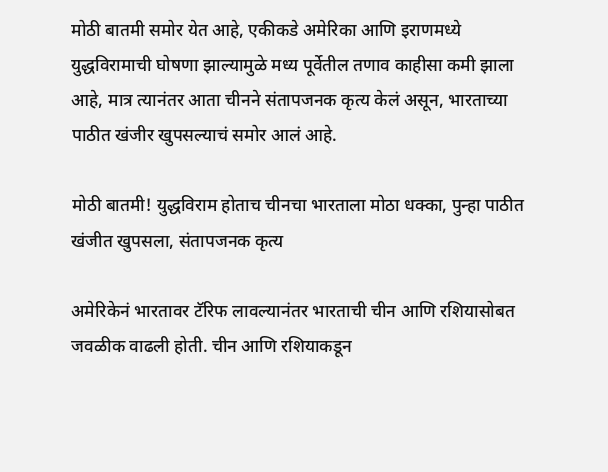मोठी बातमी समोर येत आहे, एकीकडे अमेरिका आणि इराणमध्ये युद्धविरामाची घोषणा झाल्यामुळे मध्य पूर्वेतील तणाव काहीसा कमी झाला आहे, मात्र त्यानंतर आता चीनने संतापजनक कृत्य केलं असून, भारताच्या पाठीत खंजीर खुपसल्याचं समोर आलं आहे.

मोठी बातमी! युद्धविराम होताच चीनचा भारताला मोठा धक्का, पुन्हा पाठीत खंजीत खुपसला, संतापजनक कृत्य

अमेरिकेनं भारतावर टॅरिफ लावल्यानंतर भारताची चीन आणि रशियासोबत जवळीक वाढली होती. चीन आणि रशियाकडून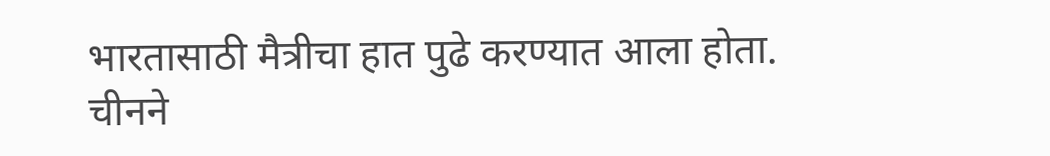भारतासाठी मैत्रीचा हात पुढे करण्यात आला होता. चीनने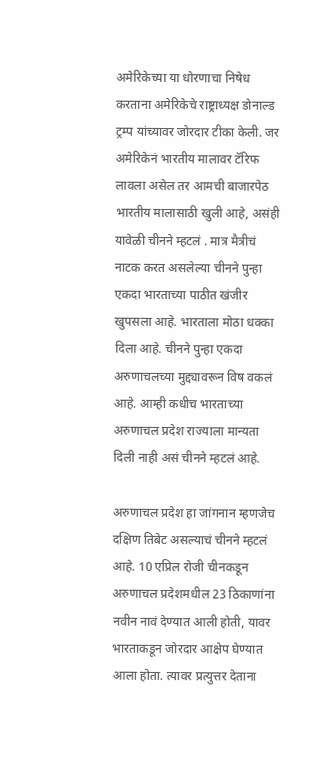अमेरिकेच्या या धोरणाचा निषेध करताना अमेरिकेचे राष्ट्राध्यक्ष डोनाल्ड ट्रम्प यांच्यावर जोरदार टीका केली. जर अमेरिकेनं भारतीय मालावर टॅरिफ लावला असेल तर आमची बाजारपेठ भारतीय मालासाठी खुली आहे, असंही यावेळी चीनने म्हटलं . मात्र मैत्रीचं नाटक करत असलेल्या चीनने पुन्हा एकदा भारताच्या पाठीत खंजीर खुपसला आहे. भारताला मोठा धक्का दिला आहे. चीनने पुन्हा एकदा अरुणाचलच्या मुद्द्यावरून विष वकलं आहे. आम्ही कधीच भारताच्या अरुणाचल प्रदेश राज्याला मान्यता दिली नाही असं चीनने म्हटलं आहे.

अरुणाचल प्रदेश हा जांगनान म्हणजेच दक्षिण तिबेट असल्याचं चीनने म्हटलं आहे. 10 एप्रिल रोजी चीनकडून अरुणाचल प्रदेशमधील 23 ठिकाणांना नवीन नावं देण्यात आली होती, यावर भारताकडून जोरदार आक्षेप घेण्यात आला होता. त्यावर प्रत्युत्तर देताना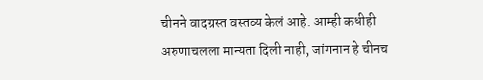चीनने वादग्रस्त वस्तव्य केलं आहे. आम्ही कधीही अरुणाचलला मान्यता दिली नाही, जांगनान हे चीनच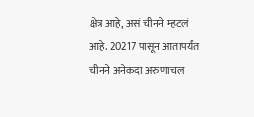क्षेत्र आहे, असं चीनने म्हटलं आहे. 20217 पासून आतापर्यंत चीनने अनेकदा अरुणाचल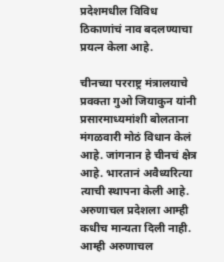प्रदेशमधील विविध ठिकाणांचं नाव बदलण्याचा प्रयत्न केला आहे.

चीनच्या परराष्ट्र मंत्रालयाचे प्रवक्ता गुओ जियाकुन यांनी प्रसारमाध्यमांशी बोलताना मंगळवारी मोठं विधान केलं आहे. जांगनान हे चीनचं क्षेत्र आहे. भारतानं अवैध्यरित्या त्याची स्थापना केली आहे. अरुणाचल प्रदेशला आम्ही कधीच मान्यता दिली नाही. आम्ही अरुणाचल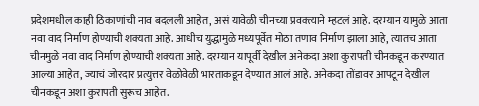प्रदेशमधील काही ठिकाणांची नाव बदलली आहेत, असं यावेळी चीनच्या प्रवक्त्याने म्हटलं आहे. दरम्यान यामुळे आता नवा वाद निर्माण होण्याची शक्यता आहे. आधीच युद्धामुळे मध्यपूर्वेत मोठा तणाव निर्माण झाला आहे, त्यातच आता चीनमुळे नवा वाद निर्माण होण्याची शक्यता आहे. दरम्यान यापूर्वी देखील अनेकदा अशा कुरापती चीनकडून करण्यात आल्या आहेत, ज्याचं जोरदार प्रत्युत्तर वेळोवेळी भारताकडून देण्यात आलं आहे. अनेकदा तोंडावर आपटून देखील चीनकडून अशा कुरापती सुरूच आहेत.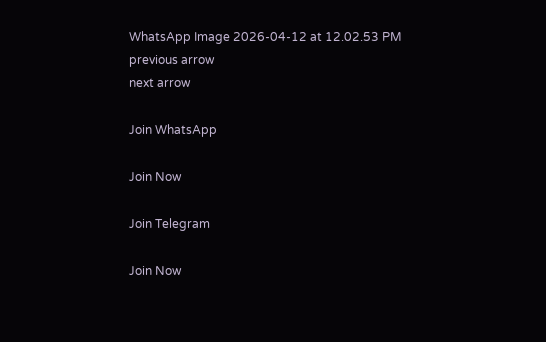WhatsApp Image 2026-04-12 at 12.02.53 PM
previous arrow
next arrow

Join WhatsApp

Join Now

Join Telegram

Join Now